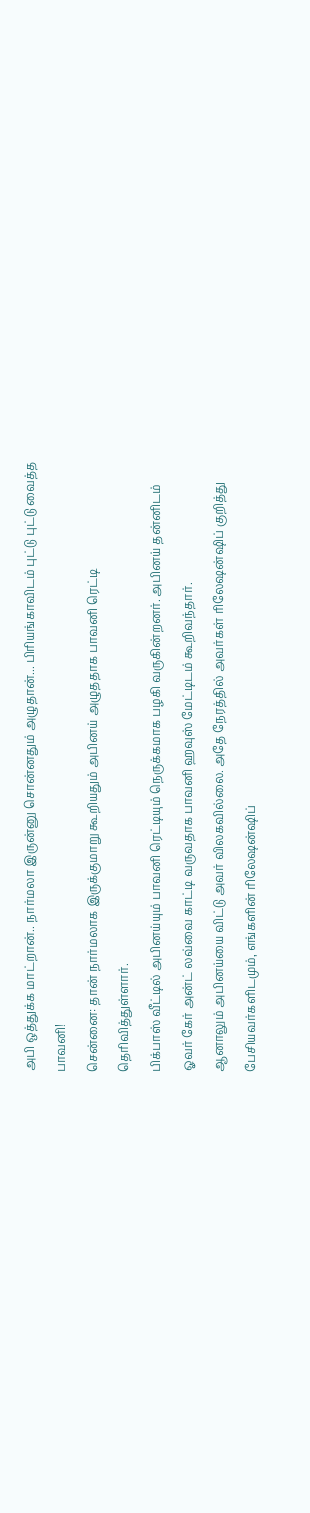அபி ஒத்துக்க மாட்றான்.. நார்மலா இருன்னு சொன்னதும் அழுதான்... பிரியங்காவிடம் புட்டு புட்டு வைத்த பாவனி!
சென்னை: தான் நார்மலாக இருக்குமாறு கூறியதும் அபினய் அழுததாக பாவனி ரெட்டி தெரிவித்துள்ளார்.
பிக்பாஸ் வீட்டில் அபினய்யும் பாவனி ரெட்டியும் நெருக்கமாக பழகி வருகின்றனர். அபினய் தன்னிடம் ஓவர் கேர் அன்ட் லவ்வை காட்டி வருவதாக பாவனி ஹவுஸ் மேட்டிடம் கூறிவந்தார்.
ஆனாலும் அபினய்யை விட்டு அவர் விலகவில்லை. அதே நேரத்தில் அவர்கள் ரிலேஷன்ஷிப் குறித்து பேசியவர்களிடமும், எங்களின் ரிலேஷன்ஷிப்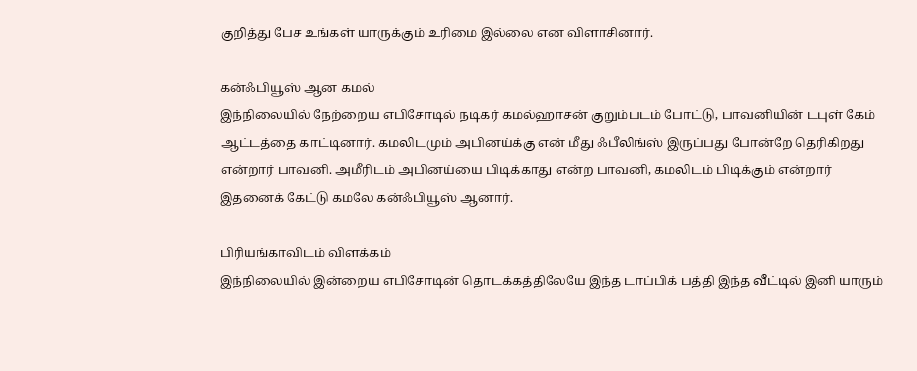குறித்து பேச உங்கள் யாருக்கும் உரிமை இல்லை என விளாசினார்.

கன்ஃபியூஸ் ஆன கமல்
இந்நிலையில் நேற்றைய எபிசோடில் நடிகர் கமல்ஹாசன் குறும்படம் போட்டு, பாவனியின் டபுள் கேம் ஆட்டத்தை காட்டினார். கமலிடமும் அபினய்க்கு என் மீது ஃபீலிங்ஸ் இருப்பது போன்றே தெரிகிறது என்றார் பாவனி. அமீரிடம் அபினய்யை பிடிக்காது என்ற பாவனி, கமலிடம் பிடிக்கும் என்றார் இதனைக் கேட்டு கமலே கன்ஃபியூஸ் ஆனார்.

பிரியங்காவிடம் விளக்கம்
இந்நிலையில் இன்றைய எபிசோடின் தொடக்கத்திலேயே இந்த டாப்பிக் பத்தி இந்த வீட்டில் இனி யாரும்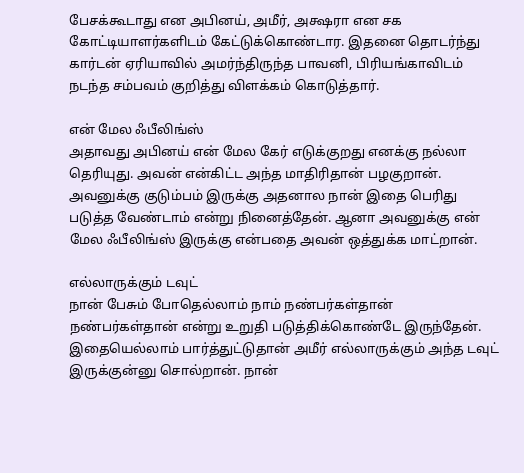பேசக்கூடாது என அபினய், அமீர், அக்ஷரா என சக கோட்டியாளர்களிடம் கேட்டுக்கொண்டார. இதனை தொடர்ந்து கார்டன் ஏரியாவில் அமர்ந்திருந்த பாவனி, பிரியங்காவிடம் நடந்த சம்பவம் குறித்து விளக்கம் கொடுத்தார்.

என் மேல ஃபீலிங்ஸ்
அதாவது அபினய் என் மேல கேர் எடுக்குறது எனக்கு நல்லா தெரியுது. அவன் என்கிட்ட அந்த மாதிரிதான் பழகுறான். அவனுக்கு குடும்பம் இருக்கு அதனால நான் இதை பெரிது படுத்த வேண்டாம் என்று நினைத்தேன். ஆனா அவனுக்கு என் மேல ஃபீலிங்ஸ் இருக்கு என்பதை அவன் ஒத்துக்க மாட்றான்.

எல்லாருக்கும் டவுட்
நான் பேசும் போதெல்லாம் நாம் நண்பர்கள்தான் நண்பர்கள்தான் என்று உறுதி படுத்திக்கொண்டே இருந்தேன். இதையெல்லாம் பார்த்துட்டுதான் அமீர் எல்லாருக்கும் அந்த டவுட் இருக்குன்னு சொல்றான். நான்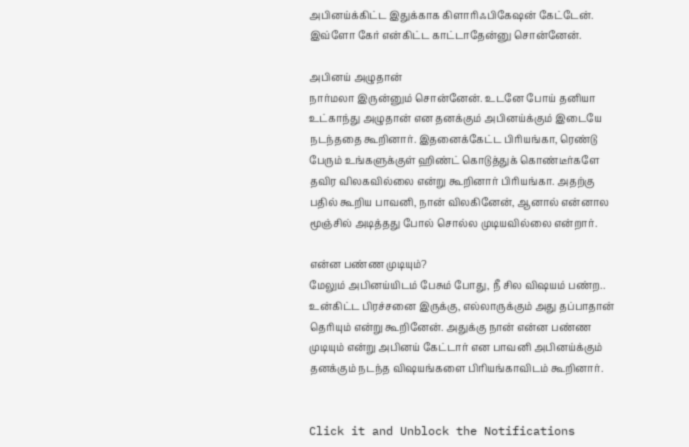அபினய்க்கிட்ட இதுக்காக கிளாரிஃபிகேஷன் கேட்டேன். இவ்ளோ கேர் என்கிட்ட காட்டாதேன்னு சொன்னேன்.

அபினய் அழுதான்
நார்மலா இருன்னும் சொன்னேன். உடனே போய் தனியா உட்காந்து அழுதான் என தனக்கும் அபினய்க்கும் இடையே நடந்ததை கூறினார். இதனைக்கேட்ட பிரியங்கா, ரெண்டு பேரும் உங்களுக்குள் ஹிண்ட் கொடுத்துக் கொண்டீர்களே தவிர விலகவில்லை என்று கூறினார் பிரியங்கா. அதற்கு பதில் கூறிய பாவனி, நான் விலகினேன், ஆனால் என்னால மூஞ்சில் அடித்தது போல் சொல்ல முடியவில்லை என்றார்.

என்ன பண்ண முடியும்?
மேலும் அபினய்யிடம் பேசும் போது, நீ சில விஷயம் பண்ற.. உன்கிட்ட பிரச்சனை இருக்கு, எல்லாருக்கும் அது தப்பாதான் தெரியும் என்று கூறினேன். அதுக்கு நான் என்ன பண்ண முடியும் என்று அபினய் கேட்டார் என பாவனி அபினய்க்கும் தனக்கும் நடந்த விஷயங்களை பிரியங்காவிடம் கூறினார்.


Click it and Unblock the Notifications